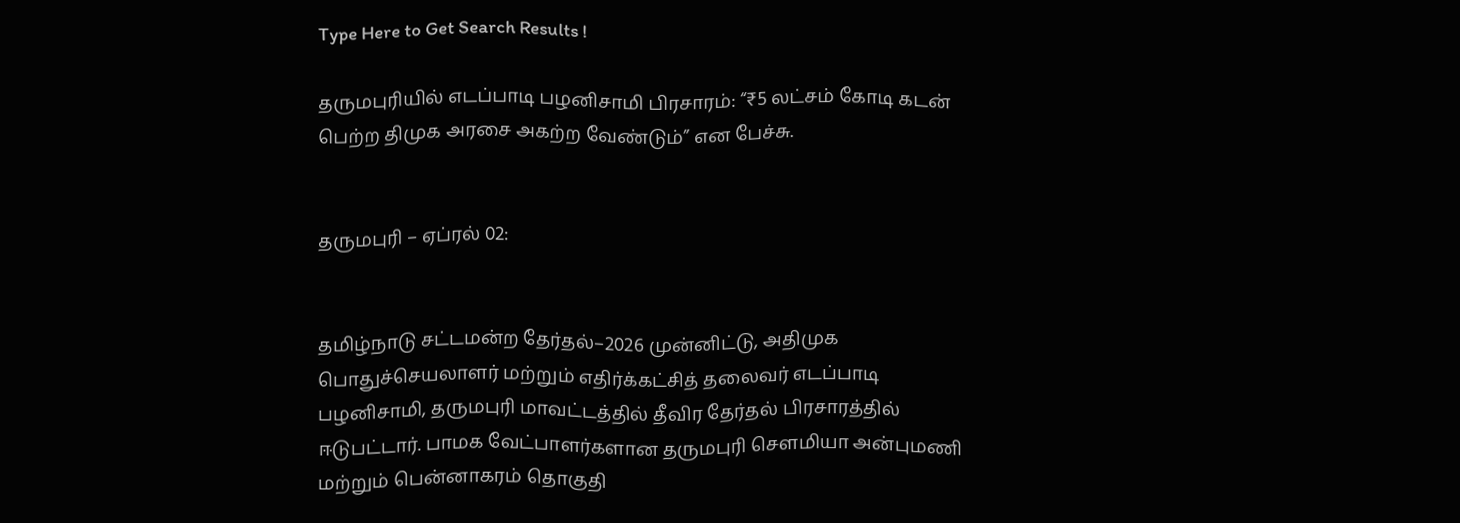Type Here to Get Search Results !

தருமபுரியில் எடப்பாடி பழனிசாமி பிரசாரம்: “₹5 லட்சம் கோடி கடன் பெற்ற திமுக அரசை அகற்ற வேண்டும்” என பேச்சு.


தருமபுரி – ஏப்ரல் 02:


தமிழ்நாடு சட்டமன்ற தேர்தல்–2026 முன்னிட்டு, அதிமுக பொதுச்செயலாளர் மற்றும் எதிர்க்கட்சித் தலைவர் எடப்பாடி பழனிசாமி, தருமபுரி மாவட்டத்தில் தீவிர தேர்தல் பிரசாரத்தில் ஈடுபட்டார். பாமக வேட்பாளர்களான தருமபுரி சௌமியா அன்புமணி மற்றும் பென்னாகரம் தொகுதி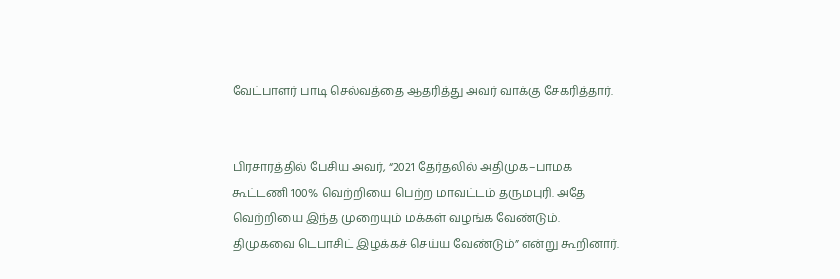வேட்பாளர் பாடி செல்வத்தை ஆதரித்து அவர் வாக்கு சேகரித்தார்.


பிரசாரத்தில் பேசிய அவர், “2021 தேர்தலில் அதிமுக–பாமக கூட்டணி 100% வெற்றியை பெற்ற மாவட்டம் தருமபுரி. அதே வெற்றியை இந்த முறையும் மக்கள் வழங்க வேண்டும். திமுகவை டெபாசிட் இழக்கச் செய்ய வேண்டும்” என்று கூறினார்.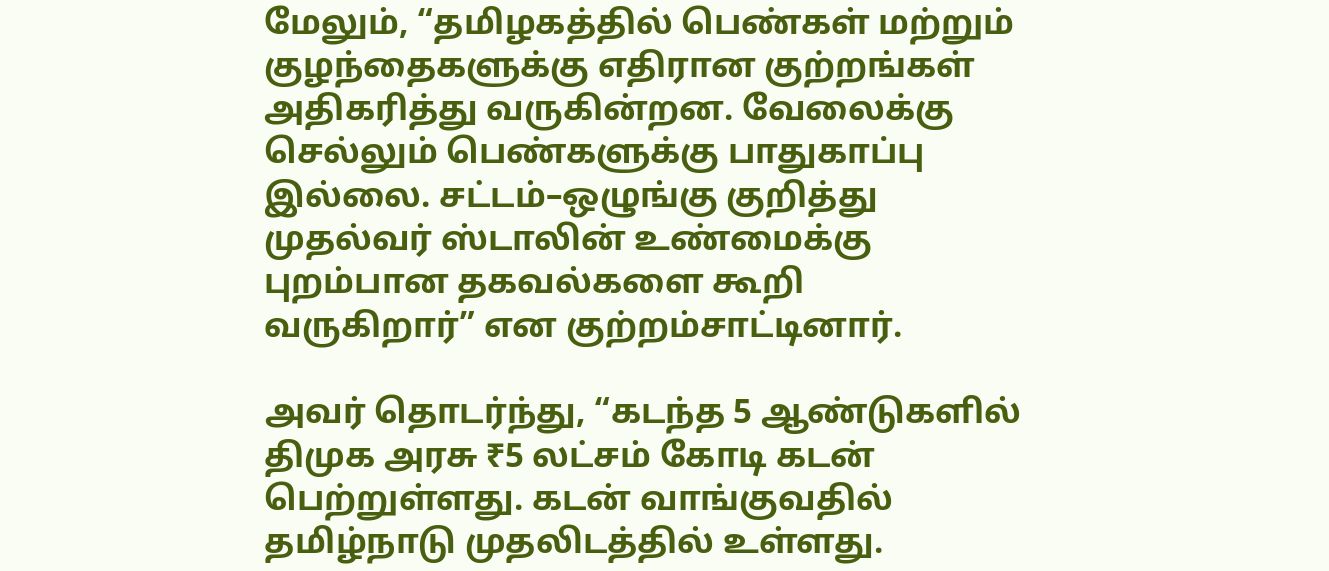மேலும், “தமிழகத்தில் பெண்கள் மற்றும் குழந்தைகளுக்கு எதிரான குற்றங்கள் அதிகரித்து வருகின்றன. வேலைக்கு செல்லும் பெண்களுக்கு பாதுகாப்பு இல்லை. சட்டம்–ஒழுங்கு குறித்து முதல்வர் ஸ்டாலின் உண்மைக்கு புறம்பான தகவல்களை கூறி வருகிறார்” என குற்றம்சாட்டினார்.

அவர் தொடர்ந்து, “கடந்த 5 ஆண்டுகளில் திமுக அரசு ₹5 லட்சம் கோடி கடன் பெற்றுள்ளது. கடன் வாங்குவதில் தமிழ்நாடு முதலிடத்தில் உள்ளது.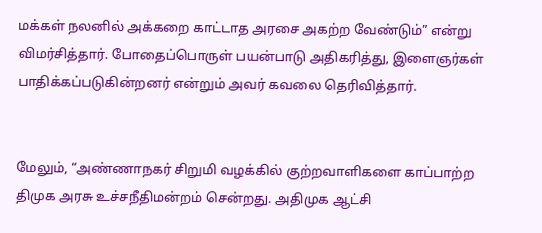மக்கள் நலனில் அக்கறை காட்டாத அரசை அகற்ற வேண்டும்” என்று விமர்சித்தார். போதைப்பொருள் பயன்பாடு அதிகரித்து, இளைஞர்கள் பாதிக்கப்படுகின்றனர் என்றும் அவர் கவலை தெரிவித்தார்.


மேலும், “அண்ணாநகர் சிறுமி வழக்கில் குற்றவாளிகளை காப்பாற்ற திமுக அரசு உச்சநீதிமன்றம் சென்றது. அதிமுக ஆட்சி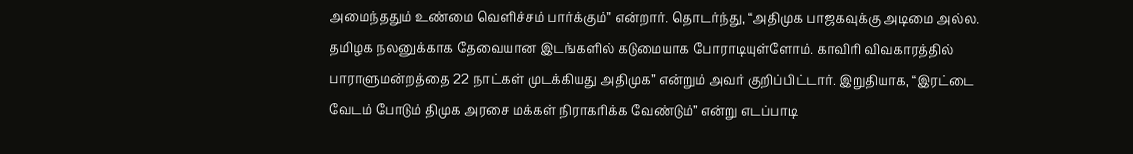அமைந்ததும் உண்மை வெளிச்சம் பார்க்கும்” என்றார். தொடர்ந்து, “அதிமுக பாஜகவுக்கு அடிமை அல்ல. தமிழக நலனுக்காக தேவையான இடங்களில் கடுமையாக போராடியுள்ளோம். காவிரி விவகாரத்தில் பாராளுமன்றத்தை 22 நாட்கள் முடக்கியது அதிமுக” என்றும் அவர் குறிப்பிட்டார். இறுதியாக, “இரட்டை வேடம் போடும் திமுக அரசை மக்கள் நிராகரிக்க வேண்டும்” என்று எடப்பாடி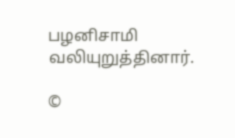பழனிசாமி வலியுறுத்தினார்.

©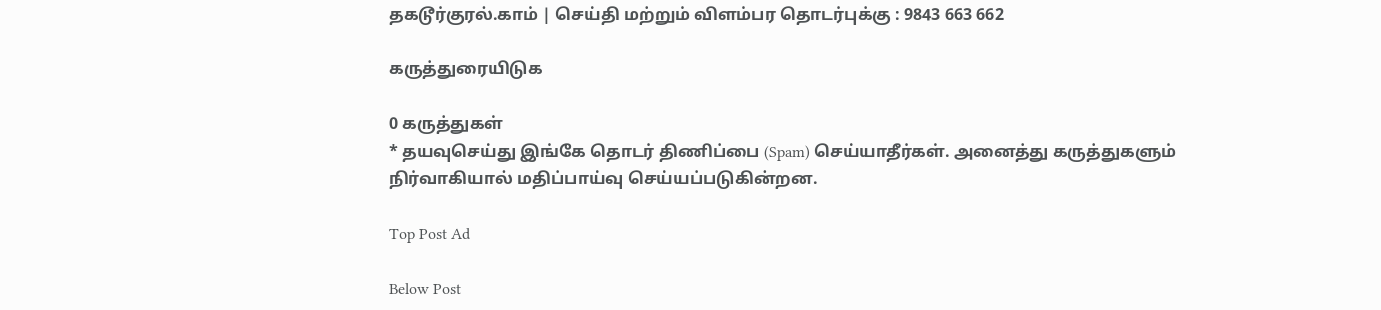தகடூர்குரல்.காம் | செய்தி மற்றும் விளம்பர தொடர்புக்கு : 9843 663 662

கருத்துரையிடுக

0 கருத்துகள்
* தயவுசெய்து இங்கே தொடர் திணிப்பை (Spam) செய்யாதீர்கள். அனைத்து கருத்துகளும் நிர்வாகியால் மதிப்பாய்வு செய்யப்படுகின்றன.

Top Post Ad

Below Post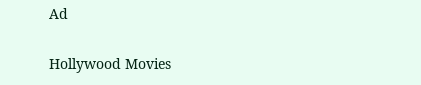Ad

Hollywood Movies